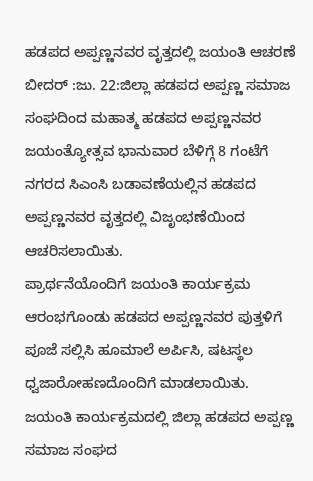ಹಡಪದ ಅಪ್ಪಣ್ಣನವರ ವೃತ್ತದಲ್ಲಿ ಜಯಂತಿ ಆಚರಣೆ
ಬೀದರ್ :ಜು. 22:ಜಿಲ್ಲಾ ಹಡಪದ ಅಪ್ಪಣ್ಣ ಸಮಾಜ ಸಂಘದಿಂದ ಮಹಾತ್ಮ ಹಡಪದ ಅಪ್ಪಣ್ಣನವರ ಜಯಂತ್ಯೋತ್ಸವ ಭಾನುವಾರ ಬೆಳಿಗ್ಗೆ 8 ಗಂಟೆಗೆ ನಗರದ ಸಿಎಂಸಿ ಬಡಾವಣೆಯಲ್ಲಿನ ಹಡಪದ ಅಪ್ಪಣ್ಣನವರ ವೃತ್ತದಲ್ಲಿ ವಿಜೃಂಭಣೆಯಿಂದ ಆಚರಿಸಲಾಯಿತು.
ಪ್ರಾರ್ಥನೆಯೊಂದಿಗೆ ಜಯಂತಿ ಕಾರ್ಯಕ್ರಮ ಆರಂಭಗೊಂಡು ಹಡಪದ ಅಪ್ಪಣ್ಣನವರ ಪುತ್ತಳಿಗೆ ಪೂಜೆ ಸಲ್ಲಿಸಿ ಹೂಮಾಲೆ ಅರ್ಪಿಸಿ, ಷಟಸ್ಥಲ ಧ್ವಜಾರೋಹಣದೊಂದಿಗೆ ಮಾಡಲಾಯಿತು.
ಜಯಂತಿ ಕಾರ್ಯಕ್ರಮದಲ್ಲಿ ಜಿಲ್ಲಾ ಹಡಪದ ಅಪ್ಪಣ್ಣ ಸಮಾಜ ಸಂಘದ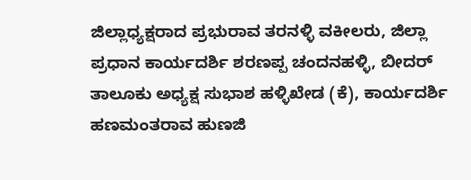ಜಿಲ್ಲಾಧ್ಯಕ್ಷರಾದ ಪ್ರಭುರಾವ ತರನಳ್ಳಿ ವಕೀಲರು, ಜಿಲ್ಲಾ ಪ್ರಧಾನ ಕಾರ್ಯದರ್ಶಿ ಶರಣಪ್ಪ ಚಂದನಹಳ್ಳಿ, ಬೀದರ್ ತಾಲೂಕು ಅಧ್ಯಕ್ಷ ಸುಭಾಶ ಹಳ್ಳಿಖೇಡ (ಕೆ), ಕಾರ್ಯದರ್ಶಿ ಹಣಮಂತರಾವ ಹುಣಜಿ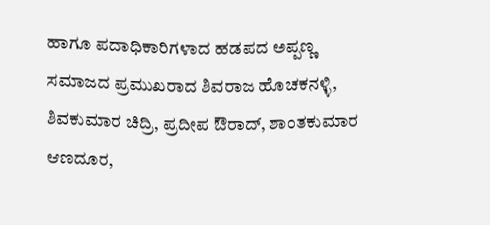ಹಾಗೂ ಪದಾಧಿಕಾರಿಗಳಾದ ಹಡಪದ ಅಪ್ಪಣ್ಣ ಸಮಾಜದ ಪ್ರಮುಖರಾದ ಶಿವರಾಜ ಹೊಚಕನಳ್ಳಿ, ಶಿವಕುಮಾರ ಚಿದ್ರಿ, ಪ್ರದೀಪ ಔರಾದ್, ಶಾಂತಕುಮಾರ ಆಣದೂರ,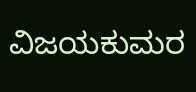ವಿಜಯಕುಮರ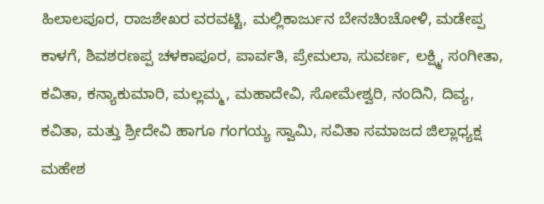ಹಿಲಾಲಪೂರ, ರಾಜಶೇಖರ ವರವಟ್ಟಿ, ಮಲ್ಲಿಕಾರ್ಜುನ ಬೇನಚಿಂಚೋಳಿ, ಮಡೇಪ್ಪ ಕಾಳಗೆ, ಶಿವಶರಣಪ್ಪ ಚಳಕಾಪೂರ, ಪಾರ್ವತಿ, ಪ್ರೇಮಲಾ, ಸುವರ್ಣ, ಲಕ್ಷ್ಮಿ, ಸಂಗೀತಾ, ಕವಿತಾ, ಕನ್ಯಾಕುಮಾರಿ, ಮಲ್ಲಮ್ಮ, ಮಹಾದೇವಿ, ಸೋಮೇಶ್ವರಿ, ನಂದಿನಿ, ದಿವ್ಯ, ಕವಿತಾ, ಮತ್ತು ಶ್ರೀದೇವಿ ಹಾಗೂ ಗಂಗಯ್ಯ ಸ್ವಾಮಿ, ಸವಿತಾ ಸಮಾಜದ ಜಿಲ್ಲಾಧ್ಯಕ್ಷ ಮಹೇಶ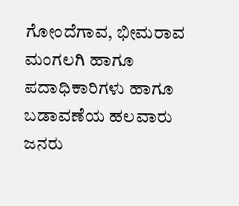ಗೋಂದೆಗಾವ, ಭೀಮರಾವ ಮಂಗಲಗಿ ಹಾಗೂ ಪದಾಧಿಕಾರಿಗಳು ಹಾಗೂ ಬಡಾವಣೆಯ ಹಲವಾರು ಜನರು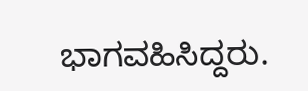ಭಾಗವಹಿಸಿದ್ದರು.